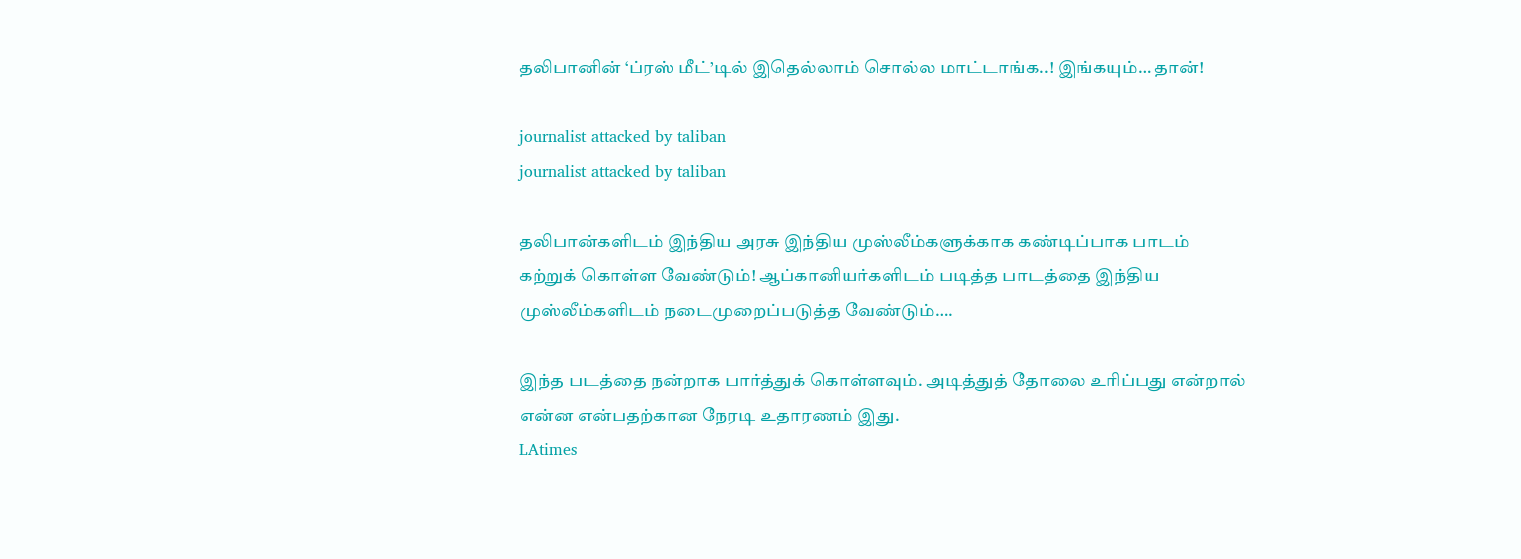தலிபானின் ‘ப்ரஸ் மீட்’டில் இதெல்லாம் சொல்ல மாட்டாங்க..! இங்கயும்… தான்!

journalist attacked by taliban
journalist attacked by taliban

தலிபான்களிடம் இந்திய அரசு இந்திய முஸ்லீம்களுக்காக கண்டிப்பாக பாடம் கற்றுக் கொள்ள வேண்டும்! ஆப்கானியர்களிடம் படித்த பாடத்தை இந்திய முஸ்லீம்களிடம் நடைமுறைப்படுத்த வேண்டும்….

இந்த படத்தை நன்றாக பார்த்துக் கொள்ளவும். அடித்துத் தோலை உரிப்பது என்றால் என்ன என்பதற்கான நேரடி உதாரணம் இது.
LAtimes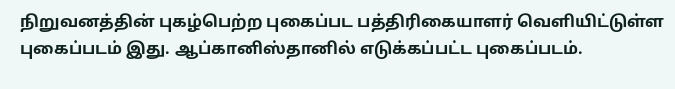நிறுவனத்தின் புகழ்பெற்ற புகைப்பட பத்திரிகையாளர் வெளியிட்டுள்ள புகைப்படம் இது. ஆப்கானிஸ்தானில் எடுக்கப்பட்ட புகைப்படம்.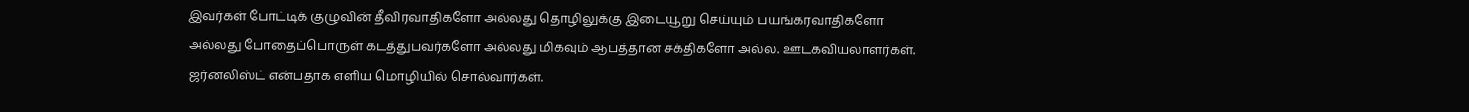இவர்கள் போட்டிக் குழுவின் தீவிரவாதிகளோ அல்லது தொழிலுக்கு இடையூறு செய்யும் பயங்கரவாதிகளோ அல்லது போதைப்பொருள் கடத்துபவர்களோ அல்லது மிகவும் ஆபத்தான சக்திகளோ அல்ல. ஊடகவியலாளர்கள். ஜர்னலிஸ்ட் என்பதாக எளிய மொழியில் சொல்வார்கள்.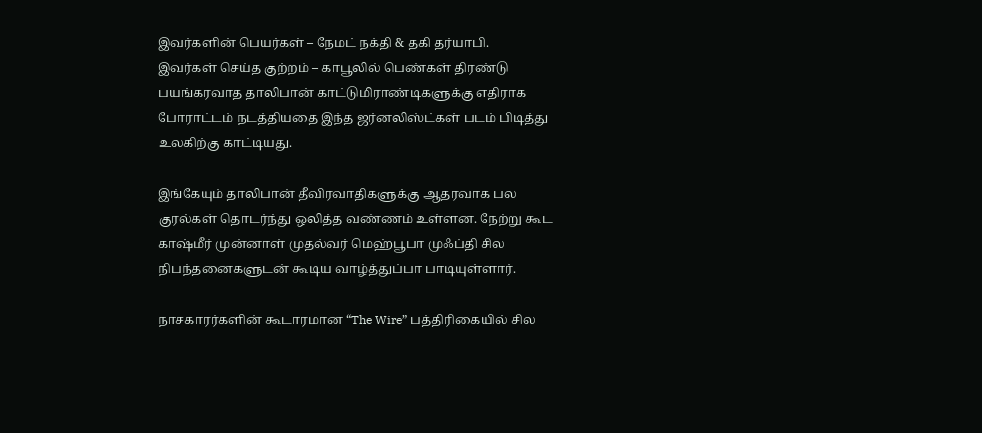இவர்களின் பெயர்கள் – நேமட் நக்தி & தகி தர்யாபி.
இவர்கள் செய்த குற்றம் – காபூலில் பெண்கள் திரண்டு பயங்கரவாத தாலிபான் காட்டுமிராண்டிகளுக்கு எதிராக போராட்டம் நடத்தியதை இந்த ஜர்னலிஸ்ட்கள் படம் பிடித்து உலகிற்கு காட்டியது.

இங்கேயும் தாலிபான் தீவிரவாதிகளுக்கு ஆதரவாக பல குரல்கள் தொடர்ந்து ஒலித்த வண்ணம் உள்ளன. நேற்று கூட காஷ்மீர் முன்னாள் முதல்வர் மெஹ்பூபா முஃப்தி சில நிபந்தனைகளுடன் கூடிய வாழ்த்துப்பா பாடியுள்ளார்.

நாசகாரர்களின் கூடாரமான “The Wire” பத்திரிகையில் சில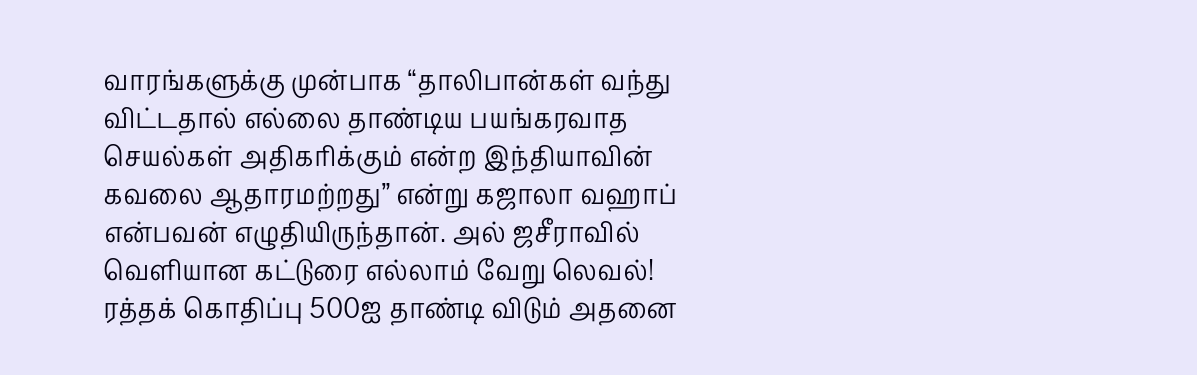வாரங்களுக்கு முன்பாக “தாலிபான்கள் வந்து விட்டதால் எல்லை தாண்டிய பயங்கரவாத செயல்கள் அதிகரிக்கும் என்ற இந்தியாவின் கவலை ஆதாரமற்றது” என்று கஜாலா வஹாப் என்பவன் எழுதியிருந்தான். அல் ஜசீராவில் வெளியான கட்டுரை எல்லாம் வேறு லெவல்! ரத்தக் கொதிப்பு 500ஐ தாண்டி விடும் அதனை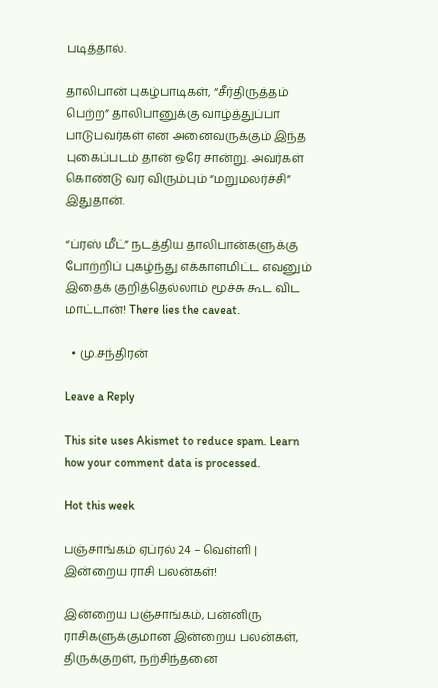படித்தால்.

தாலிபான் புகழ்பாடிகள், “சீர்திருத்தம் பெற்ற” தாலிபானுக்கு வாழ்த்துப்பா பாடுபவர்கள் என அனைவருக்கும் இந்த புகைப்படம் தான் ஒரே சான்று. அவர்கள் கொண்டு வர விரும்பும் “மறுமலர்ச்சி” இதுதான்.

“ப்ரஸ் மீட்” நடத்திய தாலிபான்களுக்கு போற்றிப் புகழ்ந்து எக்காளமிட்ட எவனும் இதைக் குறித்தெல்லாம் மூச்சு கூட விட மாட்டான்! There lies the caveat.

  • மு.சந்திரன்

Leave a Reply

This site uses Akismet to reduce spam. Learn how your comment data is processed.

Hot this week

பஞ்சாங்கம் ஏப்ரல் 24 – வெள்ளி | இன்றைய ராசி பலன்கள்!

இன்றைய பஞ்சாங்கம், பன்னிரு ராசிகளுக்குமான இன்றைய பலன்கள், திருக்குறள், நற்சிந்தனை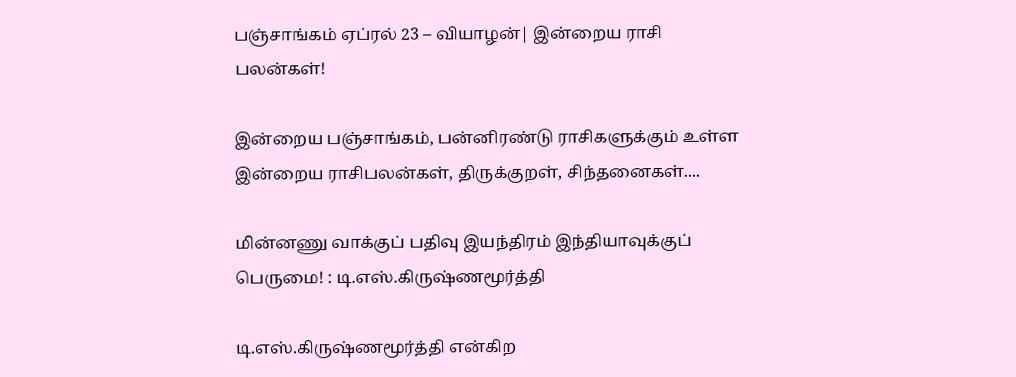பஞ்சாங்கம் ஏப்ரல் 23 – வியாழன்| இன்றைய ராசி பலன்கள்!

இன்றைய பஞ்சாங்கம், பன்னிரண்டு ராசிகளுக்கும் உள்ள இன்றைய ராசிபலன்கள், திருக்குறள், சிந்தனைகள்....

மின்னணு வாக்குப் பதிவு இயந்திரம் இந்தியாவுக்குப் பெருமை! : டி.எஸ்.கிருஷ்ணமூர்த்தி

டி.எஸ்.கிருஷ்ணமூர்த்தி என்கிற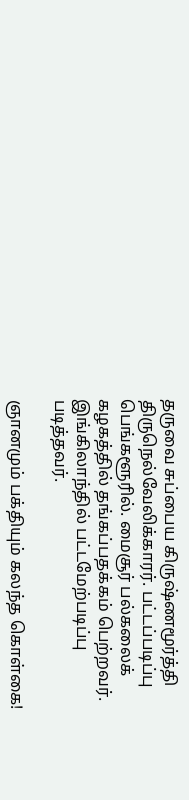தருவை சுப்பைய கிருஷ்ணமூர்த்தி திருநெல்வேலிக்காரர். பட்டப்படிப்பு பெங்களூரில். மைசூர் பல்கலைக் கழகத்தில் தங்கப்பதக்கம் பெற்றவர். இங்கிலாந்தில் பட்டமேற்படிப்பு படித்தவர்.

ஞானமும் பக்தியும் கலந்த கொள்கை!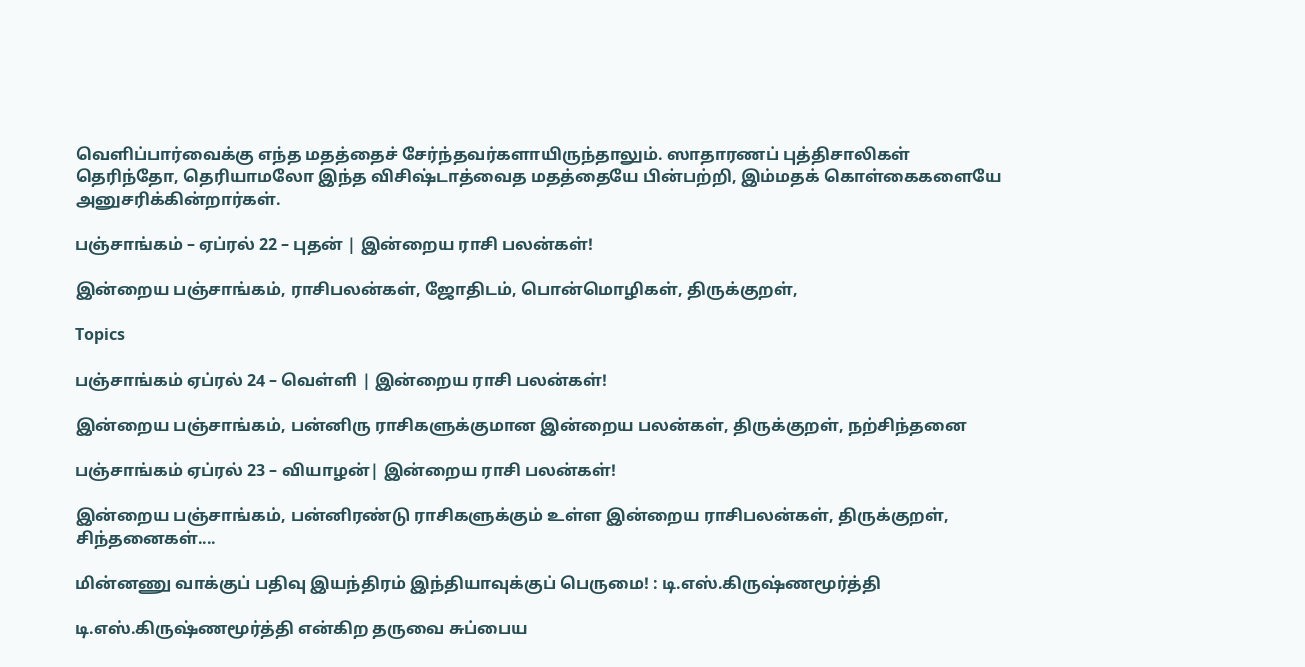வெளிப்பார்வைக்கு எந்த மதத்தைச் சேர்ந்தவர்களாயிருந்தாலும். ஸாதாரணப் புத்திசாலிகள் தெரிந்தோ, தெரியாமலோ இந்த விசிஷ்டாத்வைத மதத்தையே பின்பற்றி, இம்மதக் கொள்கைகளையே அனுசரிக்கின்றார்கள்.

பஞ்சாங்கம் – ஏப்ரல் 22 – புதன் | இன்றைய ராசி பலன்கள்!

இன்றைய பஞ்சாங்கம், ராசிபலன்கள், ஜோதிடம், பொன்மொழிகள், திருக்குறள்,

Topics

பஞ்சாங்கம் ஏப்ரல் 24 – வெள்ளி | இன்றைய ராசி பலன்கள்!

இன்றைய பஞ்சாங்கம், பன்னிரு ராசிகளுக்குமான இன்றைய பலன்கள், திருக்குறள், நற்சிந்தனை

பஞ்சாங்கம் ஏப்ரல் 23 – வியாழன்| இன்றைய ராசி பலன்கள்!

இன்றைய பஞ்சாங்கம், பன்னிரண்டு ராசிகளுக்கும் உள்ள இன்றைய ராசிபலன்கள், திருக்குறள், சிந்தனைகள்....

மின்னணு வாக்குப் பதிவு இயந்திரம் இந்தியாவுக்குப் பெருமை! : டி.எஸ்.கிருஷ்ணமூர்த்தி

டி.எஸ்.கிருஷ்ணமூர்த்தி என்கிற தருவை சுப்பைய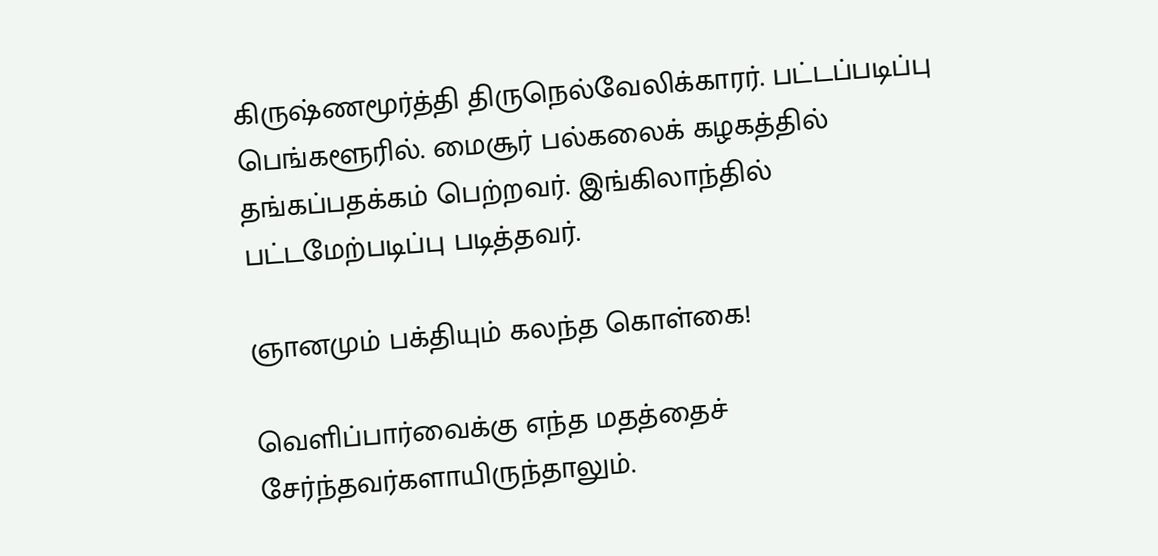கிருஷ்ணமூர்த்தி திருநெல்வேலிக்காரர். பட்டப்படிப்பு பெங்களூரில். மைசூர் பல்கலைக் கழகத்தில் தங்கப்பதக்கம் பெற்றவர். இங்கிலாந்தில் பட்டமேற்படிப்பு படித்தவர்.

ஞானமும் பக்தியும் கலந்த கொள்கை!

வெளிப்பார்வைக்கு எந்த மதத்தைச் சேர்ந்தவர்களாயிருந்தாலும்.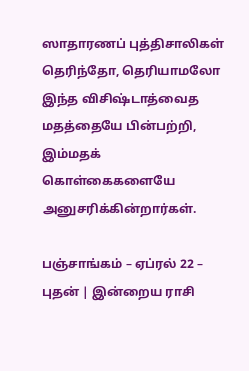ஸாதாரணப் புத்திசாலிகள் தெரிந்தோ, தெரியாமலோ இந்த விசிஷ்டாத்வைத மதத்தையே பின்பற்றி, இம்மதக் கொள்கைகளையே அனுசரிக்கின்றார்கள்.

பஞ்சாங்கம் – ஏப்ரல் 22 – புதன் | இன்றைய ராசி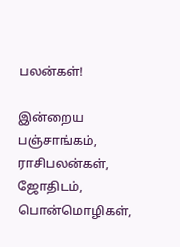பலன்கள்!

இன்றைய பஞ்சாங்கம், ராசிபலன்கள், ஜோதிடம், பொன்மொழிகள்,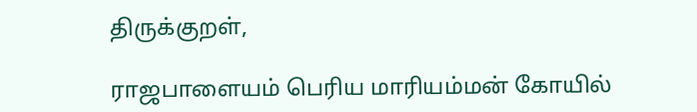திருக்குறள்,

ராஜபாளையம் பெரிய மாரியம்மன் கோயில்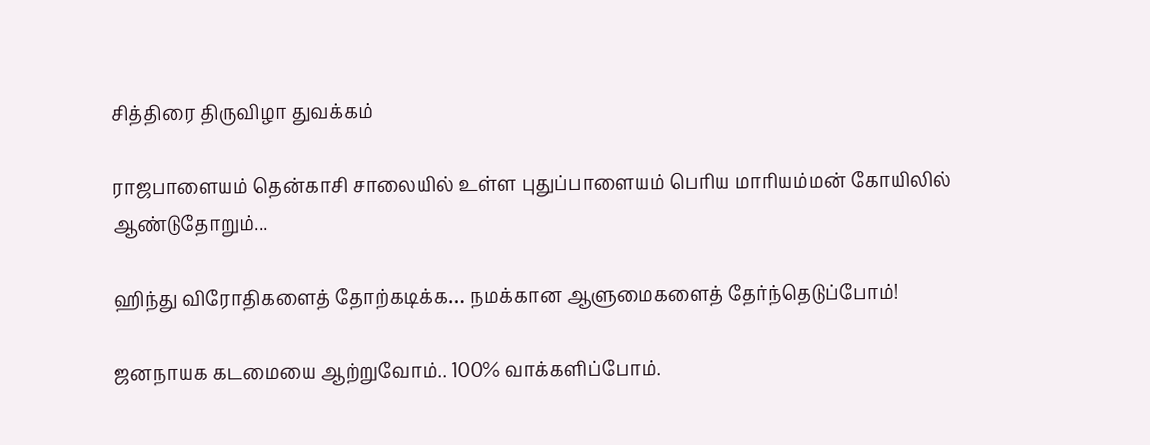சித்திரை திருவிழா துவக்கம்

ராஜபாளையம் தென்காசி சாலையில் உள்ள புதுப்பாளையம் பெரிய மாரியம்மன் கோயிலில் ஆண்டுதோறும்...

ஹிந்து விரோதிகளைத் தோற்கடிக்க… நமக்கான ஆளுமைகளைத் தேர்ந்தெடுப்போம்!

ஜனநாயக கடமையை ஆற்றுவோம்.. 100% வாக்களிப்போம்.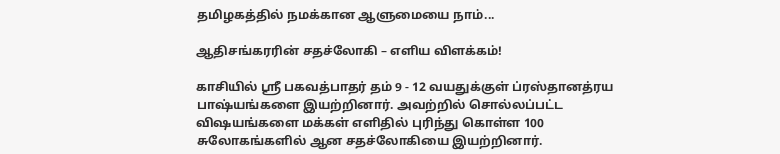தமிழகத்தில் நமக்கான ஆளுமையை நாம்...

ஆதிசங்கரரின் சதச்லோகி – எளிய விளக்கம்!

காசியில் ஸ்ரீ பகவத்பாதர் தம் 9 - 12 வயதுக்குள் ப்ரஸ்தானத்ரய பாஷ்யங்களை இயற்றினார். அவற்றில் சொல்லப்பட்ட விஷயங்களை மக்கள் எளிதில் புரிந்து கொள்ள 100 சுலோகங்களில் ஆன சதச்லோகியை இயற்றினார்.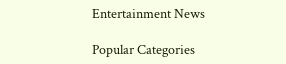Entertainment News

Popular Categories